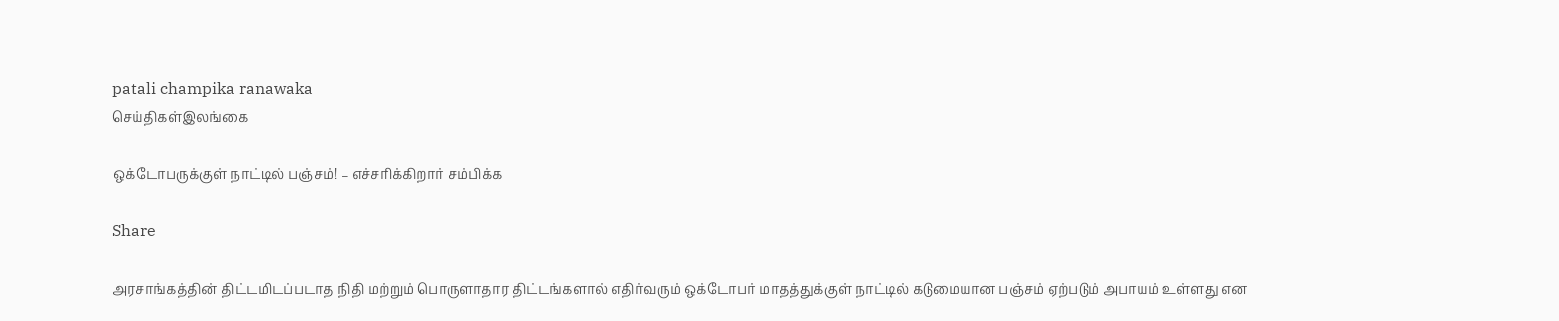patali champika ranawaka
செய்திகள்இலங்கை

ஒக்டோபருக்குள் நாட்டில் பஞ்சம்! – எச்சரிக்கிறார் சம்பிக்க

Share

அரசாங்கத்தின் திட்டமிடப்படாத நிதி மற்றும் பொருளாதார திட்டங்களால் எதிர்வரும் ஒக்டோபர் மாதத்துக்குள் நாட்டில் கடுமையான பஞ்சம் ஏற்படும் அபாயம் உள்ளது என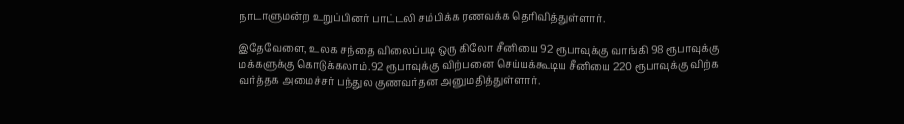நாடாளுமன்ற உறுப்பினர் பாட்டலி சம்பிக்க ரணவக்க தெரிவித்துள்ளார்.

இதேவேளை, உலக சந்தை விலைப்படி ஒரு கிலோ சீனியை 92 ரூபாவுக்கு வாங்கி 98 ரூபாவுக்கு மக்களுக்கு கொடுக்கலாம்.92 ரூபாவுக்கு விற்பனை செய்யக்கூடிய சீனியை 220 ரூபாவுக்கு விற்க வர்த்தக அமைச்சர் பந்துல குணவர்தன அனுமதித்துள்ளார்.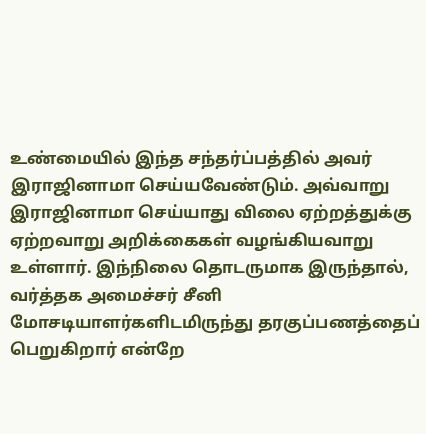உண்மையில் இந்த சந்தர்ப்பத்தில் அவர் இராஜினாமா செய்யவேண்டும். அவ்வாறு இராஜினாமா செய்யாது விலை ஏற்றத்துக்கு ஏற்றவாறு அறிக்கைகள் வழங்கியவாறு உள்ளார். இந்நிலை தொடருமாக இருந்தால், வர்த்தக அமைச்சர் சீனி மோசடியாளர்களிடமிருந்து தரகுப்பணத்தைப் பெறுகிறார் என்றே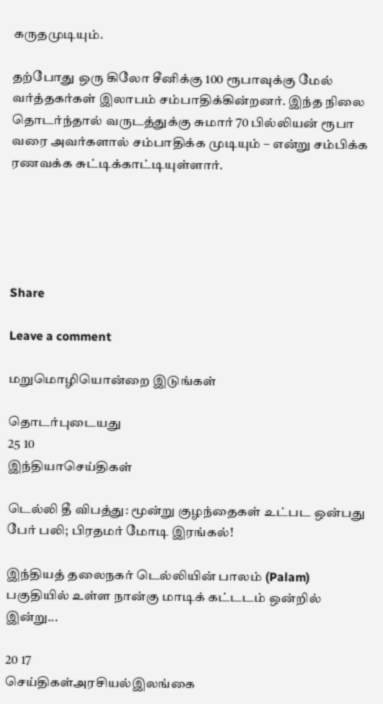கருதமுடியும்.

தற்போது ஒரு கிலோ சீனிக்கு 100 ரூபாவுக்கு மேல் வர்த்தகர்கள் இலாபம் சம்பாதிக்கின்றனர். இந்த நிலை தொடர்ந்தால் வருடத்துக்கு சுமார் 70 பில்லியன் ரூபா வரை அவர்களால் சம்பாதிக்க முடியும் – என்று சம்பிக்க ரணவக்க சுட்டிக்காட்டியுள்ளார்.





Share

Leave a comment

மறுமொழியொன்றை இடுங்கள்

தொடர்புடையது
25 10
இந்தியாசெய்திகள்

டெல்லி தீ விபத்து: மூன்று குழந்தைகள் உட்பட ஒன்பது பேர் பலி; பிரதமர் மோடி இரங்கல்!

இந்தியத் தலைநகர் டெல்லியின் பாலம் (Palam) பகுதியில் உள்ள நான்கு மாடிக் கட்டடம் ஒன்றில் இன்று...

20 17
செய்திகள்அரசியல்இலங்கை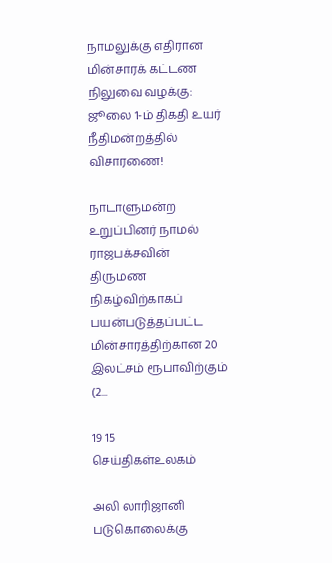நாமலுக்கு எதிரான மின்சாரக் கட்டண நிலுவை வழக்கு: ஜூலை 1-ம் திகதி உயர் நீதிமன்றத்தில் விசாரணை!

நாடாளுமன்ற உறுப்பினர் நாமல் ராஜபக்சவின் திருமண நிகழ்விற்காகப் பயன்படுத்தப்பட்ட மின்சாரத்திற்கான 20 இலட்சம் ரூபாவிற்கும் (2...

19 15
செய்திகள்உலகம்

அலி லாரிஜானி படுகொலைக்கு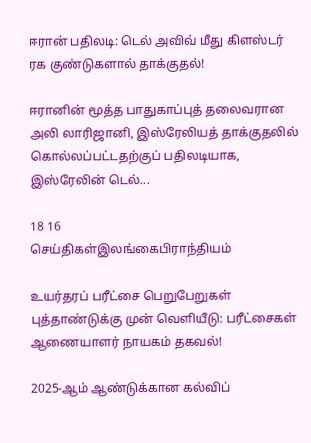ஈரான் பதிலடி: டெல் அவிவ் மீது கிளஸ்டர் ரக குண்டுகளால் தாக்குதல்!

ஈரானின் மூத்த பாதுகாப்புத் தலைவரான அலி லாரிஜானி, இஸ்ரேலியத் தாக்குதலில் கொல்லப்பட்டதற்குப் பதிலடியாக, இஸ்ரேலின் டெல்...

18 16
செய்திகள்இலங்கைபிராந்தியம்

உயர்தரப் பரீட்சை பெறுபேறுகள் புத்தாண்டுக்கு முன் வெளியீடு: பரீட்சைகள் ஆணையாளர் நாயகம் தகவல்!

2025-ஆம் ஆண்டுக்கான கல்விப்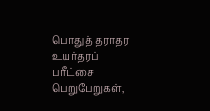பொதுத் தராதர உயர்தரப் பரீட்சை பெறுபேறுகள்,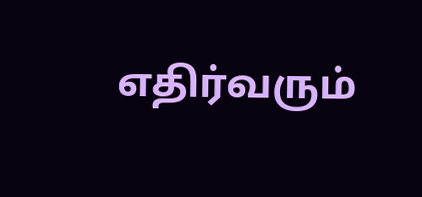எதிர்வரும்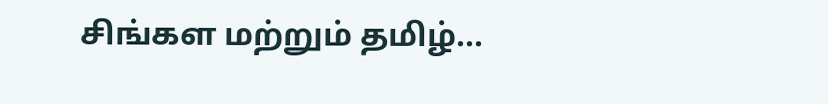சிங்கள மற்றும் தமிழ்...